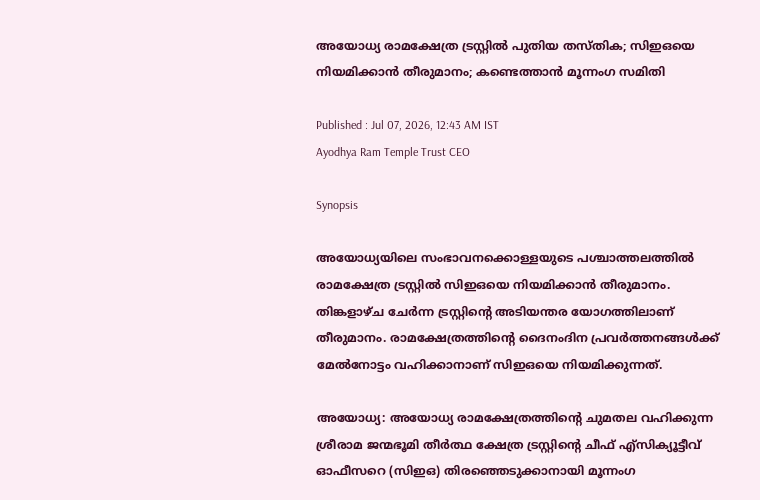അയോധ്യ രാമക്ഷേത്ര ട്രസ്റ്റിൽ പുതിയ തസ്തിക; സിഇഒയെ നിയമിക്കാൻ തീരുമാനം; കണ്ടെത്താൻ മൂന്നംഗ സമിതി

Published : Jul 07, 2026, 12:43 AM IST
Ayodhya Ram Temple Trust CEO

Synopsis

അയോധ്യയിലെ സംഭാവനക്കൊള്ളയുടെ പശ്ചാത്തലത്തിൽ രാമക്ഷേത്ര ട്രസ്റ്റിൽ സിഇഒയെ നിയമിക്കാൻ തീരുമാനം. തിങ്കളാഴ്ച ചേർന്ന ട്രസ്റ്റിൻ്റെ അടിയന്തര യോഗത്തിലാണ് തീരുമാനം. രാമക്ഷേത്രത്തിൻ്റെ ദൈനംദിന പ്രവ‍ർത്തനങ്ങൾക്ക് മേൽനോട്ടം വഹിക്കാനാണ് സിഇഒയെ നിയമിക്കുന്നത്.

അയോധ്യ: അയോധ്യ രാമക്ഷേത്രത്തിൻ്റെ ചുമതല വഹിക്കുന്ന ശ്രീരാമ ജന്മഭൂമി തീർത്ഥ ക്ഷേത്ര ട്രസ്റ്റിൻ്റെ ചീഫ് എ്സിക്യൂട്ടീവ് ഓഫീസറെ (സിഇഒ) തിരഞ്ഞെടുക്കാനായി മൂന്നംഗ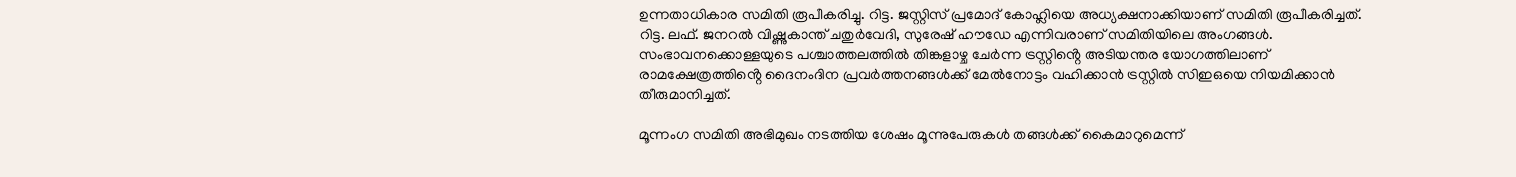ഉന്നതാധികാര സമിതി രൂപീകരിച്ചു. റിട്ട. ജസ്റ്റിസ് പ്രമോദ് കോഹ്ലിയെ അധ്യക്ഷനാക്കിയാണ് സമിതി രൂപീകരിച്ചത്. റിട്ട. ലഫ്. ജനറൽ വിഷ്ണുകാന്ത് ചതുർവേദി, സുരേഷ് ഹൗഡേ എന്നിവരാണ് സമിതിയിലെ അംഗങ്ങൾ. സംഭാവനക്കൊള്ളയുടെ പശ്ചാത്തലത്തിൽ തിങ്കളാഴ്ച ചേർന്ന ട്രസ്റ്റിൻ്റെ അടിയന്തര യോഗത്തിലാണ് രാമക്ഷേത്രത്തിൻ്റെ ദൈനംദിന പ്രവ‍ർത്തനങ്ങൾക്ക് മേൽനോട്ടം വഹിക്കാൻ ട്രസ്റ്റിൽ സിഇഒയെ നിയമിക്കാൻ തീരുമാനിച്ചത്.

മൂന്നംഗ സമിതി അഭിമുഖം നടത്തിയ ശേഷം മൂന്നുപേരുകൾ തങ്ങൾക്ക് കൈമാറുമെന്ന്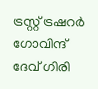ട്രസ്റ്റ് ട്രഷറ‍ർ ഗോവിന്ദ് ദേവ് ഗിരി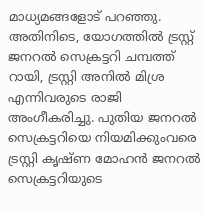മാധ്യമങ്ങളോട് പറഞ്ഞു. അതിനിടെ, യോഗത്തിൽ ട്രസ്റ്റ് ജനറൽ സെക്രട്ടറി ചമ്പത്ത് റായി, ട്രസ്റ്റി അനിൽ മിശ്ര എന്നിവരുടെ രാജി അംഗീകരിച്ചു. പുതിയ ജനറൽ സെക്രട്ടറിയെ നിയമിക്കുംവരെ ട്രസ്റ്റി കൃഷ്ണ മോഹൻ ജനറൽ സെക്രട്ടറിയുടെ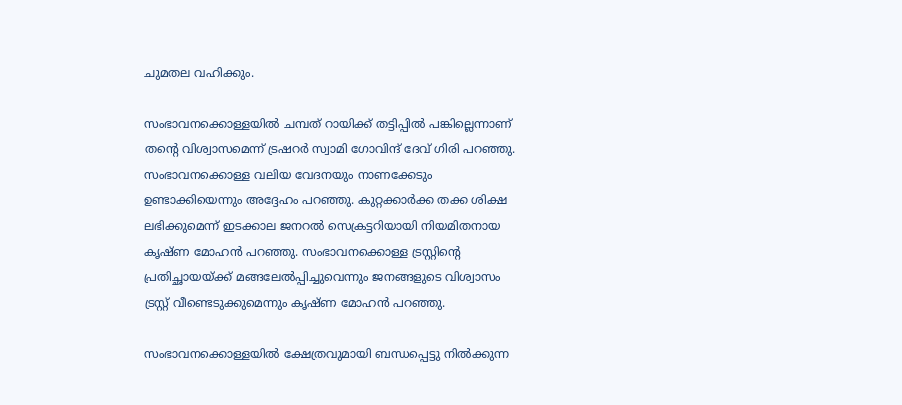ചുമതല വഹിക്കും.

സംഭാവനക്കൊള്ളയിൽ ചമ്പത് റായിക്ക് തട്ടിപ്പിൽ പങ്കില്ലെന്നാണ് തൻ്റെ വിശ്വാസമെന്ന് ട്രഷറർ സ്വാമി ഗോവിന്ദ് ദേവ് ഗിരി പറഞ്ഞു. സംഭാവനക്കൊള്ള വലിയ വേദനയും നാണക്കേടും ഉണ്ടാക്കിയെന്നും അദ്ദേഹം പറഞ്ഞു. കുറ്റക്കാ‍ർക്ക തക്ക ശിക്ഷ ലഭിക്കുമെന്ന് ഇടക്കാല ജനറൽ സെക്രട്ടറിയായി നിയമിതനായ കൃഷ്ണ മോഹൻ പറഞ്ഞു. സംഭാവനക്കൊള്ള ട്രസ്റ്റിന്റെ പ്രതിച്ഛായയ്ക്ക് മങ്ങലേൽപ്പിച്ചുവെന്നും ജനങ്ങളുടെ വിശ്വാസം ട്രസ്റ്റ് വീണ്ടെടുക്കുമെന്നും കൃഷ്ണ മോഹൻ പറഞ്ഞു.

സംഭാവനക്കൊള്ളയിൽ ക്ഷേത്രവുമായി ബന്ധപ്പെട്ടു നിൽക്കുന്ന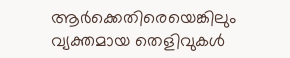ആ‍ർക്കെതിരെയെങ്കിലും വ്യക്തമായ തെളിവുകൾ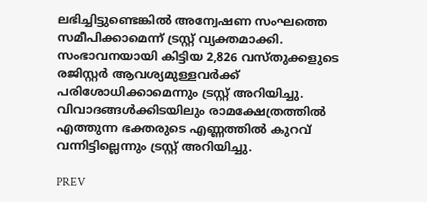ലഭിച്ചിട്ടുണ്ടെങ്കിൽ അന്വേഷണ സംഘത്തെ സമീപിക്കാമെന്ന് ട്രസ്റ്റ് വ്യക്തമാക്കി. സംഭാവനയായി കിട്ടിയ 2,826 വസ്തുക്കളുടെ രജിസ്റ്റർ ആവശ്യമുള്ളവർക്ക് പരിശോധിക്കാമെന്നും ട്രസ്റ്റ് അറിയിച്ചു. വിവാദങ്ങൾക്കിടയിലും രാമക്ഷേത്രത്തിൽ എത്തുന്ന ഭക്തരുടെ എണ്ണത്തിൽ കുറവ് വന്നിട്ടില്ലെന്നും ട്രസ്റ്റ് അറിയിച്ചു.

PREV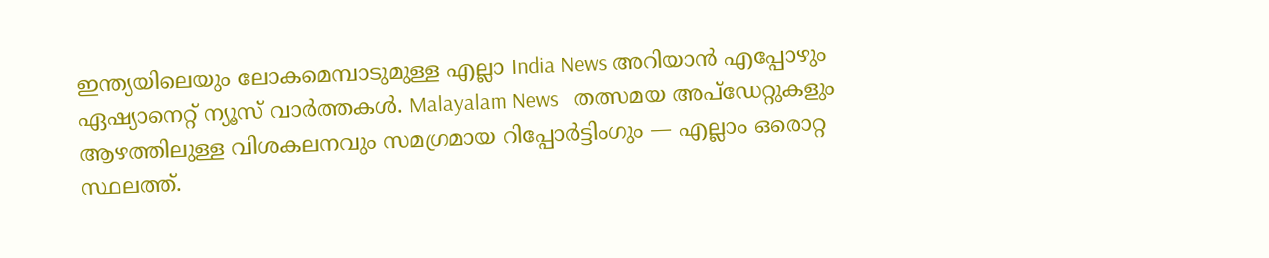ഇന്ത്യയിലെയും ലോകമെമ്പാടുമുള്ള എല്ലാ India News അറിയാൻ എപ്പോഴും ഏഷ്യാനെറ്റ് ന്യൂസ് വാർത്തകൾ. Malayalam News   തത്സമയ അപ്‌ഡേറ്റുകളും ആഴത്തിലുള്ള വിശകലനവും സമഗ്രമായ റിപ്പോർട്ടിംഗും — എല്ലാം ഒരൊറ്റ സ്ഥലത്ത്.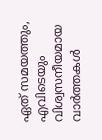ഏത് സമയത്തും, എവിടെയും വിശ്വസനീയമായ വാർത്തകൾ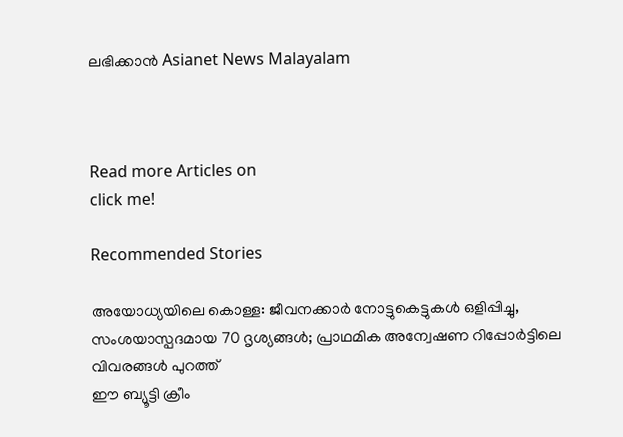ലഭിക്കാൻ Asianet News Malayalam



Read more Articles on
click me!

Recommended Stories

അയോധ്യയിലെ കൊള്ള: ജീവനക്കാർ നോട്ടുകെട്ടുകൾ ഒളിപ്പിച്ചു, സംശയാസ്പദമായ 70 ദൃശ്യങ്ങൾ; പ്രാഥമിക അന്വേഷണ റിപ്പോർട്ടിലെ വിവരങ്ങൾ പുറത്ത്
ഈ ബ്യൂട്ടി ക്രീം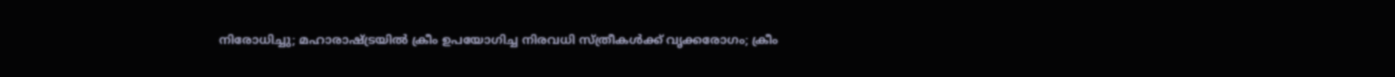നിരോധിച്ചു; മഹാരാഷ്ട്രയിൽ ക്രീം ഉപയോഗിച്ച നിരവധി സ്ത്രീകൾക്ക് വൃക്കരോഗം; ക്രീം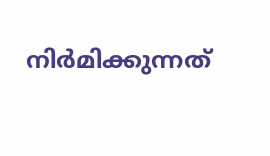നി‍‍ർമിക്കുന്നത്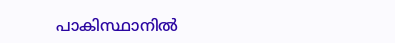പാകിസ്ഥാനിൽ